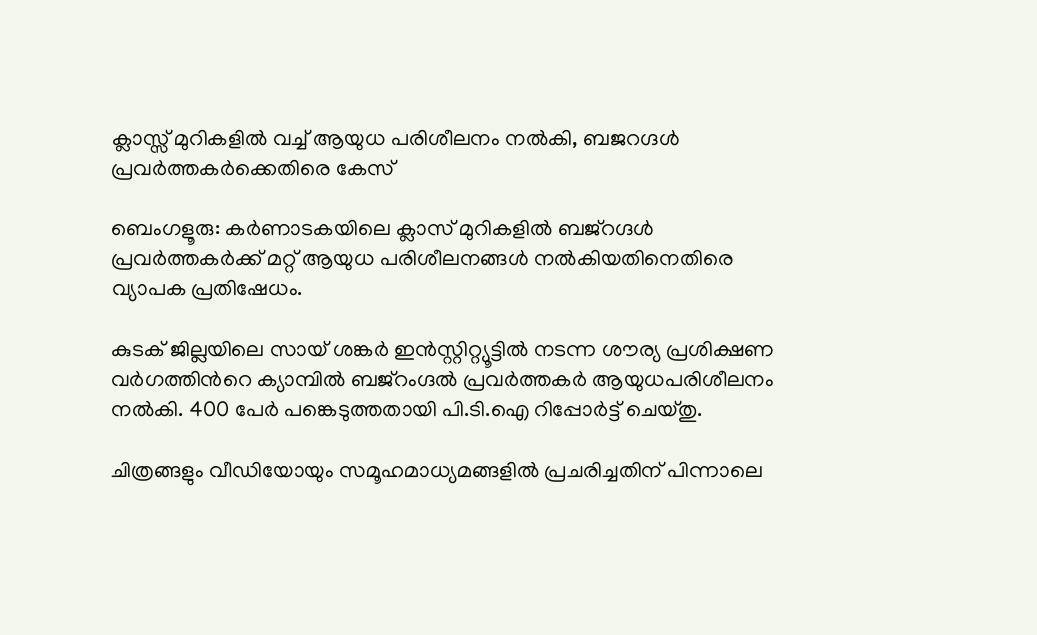ക്ലാസ്സ്‌ മുറികളിൽ വച്ച് ആയുധ പരിശീലനം നൽകി, ബജറഗ്ദൾ പ്രവർത്തകർക്കെതിരെ കേസ്

ബെംഗളൂരു: കർണാടകയിലെ ക്ലാസ് മുറികളിൽ ബജ്‌റഗ്ദൾ പ്രവർത്തകർക്ക് മറ്റ് ആയുധ പരിശീലനങ്ങൾ നൽകിയതിനെതിരെ വ്യാപക പ്രതിഷേധം.

കുടക് ജില്ലയിലെ സായ് ശങ്കർ ഇൻസ്റ്റിറ്റ്യൂട്ടിൽ നടന്ന ശൗര്യ പ്രശിക്ഷണ വർഗത്തിൻറെ ക്യാമ്പിൽ ബജ്റംഗ്ദൽ പ്രവർത്തകർ ആയുധപരിശീലനം നൽകി. 400 പേർ പങ്കെടുത്തതായി പി.ടി.ഐ റിപ്പോർട്ട് ചെയ്തു.

ചിത്രങ്ങളും വീഡിയോയും സമൂഹമാധ്യമങ്ങളിൽ പ്രചരിച്ചതിന് പിന്നാലെ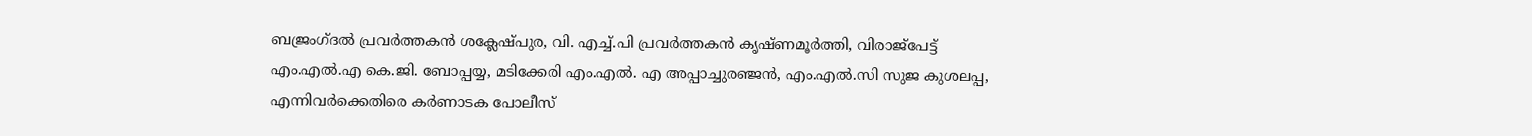ബജ്രംഗ്ദൽ പ്രവർത്തകൻ ശക്ലേഷ്പുര, വി. എച്ച്.പി പ്രവർത്തകൻ കൃഷ്ണമൂർത്തി, വിരാജ്പേട്ട് എം.എൽ.എ കെ.ജി. ബോപ്പയ്യ, മടിക്കേരി എം.എൽ. എ അപ്പാച്ചുരഞ്ജൻ, എം.എൽ.സി സുജ കുശലപ്പ, എന്നിവർക്കെതിരെ കർണാടക പോലീസ്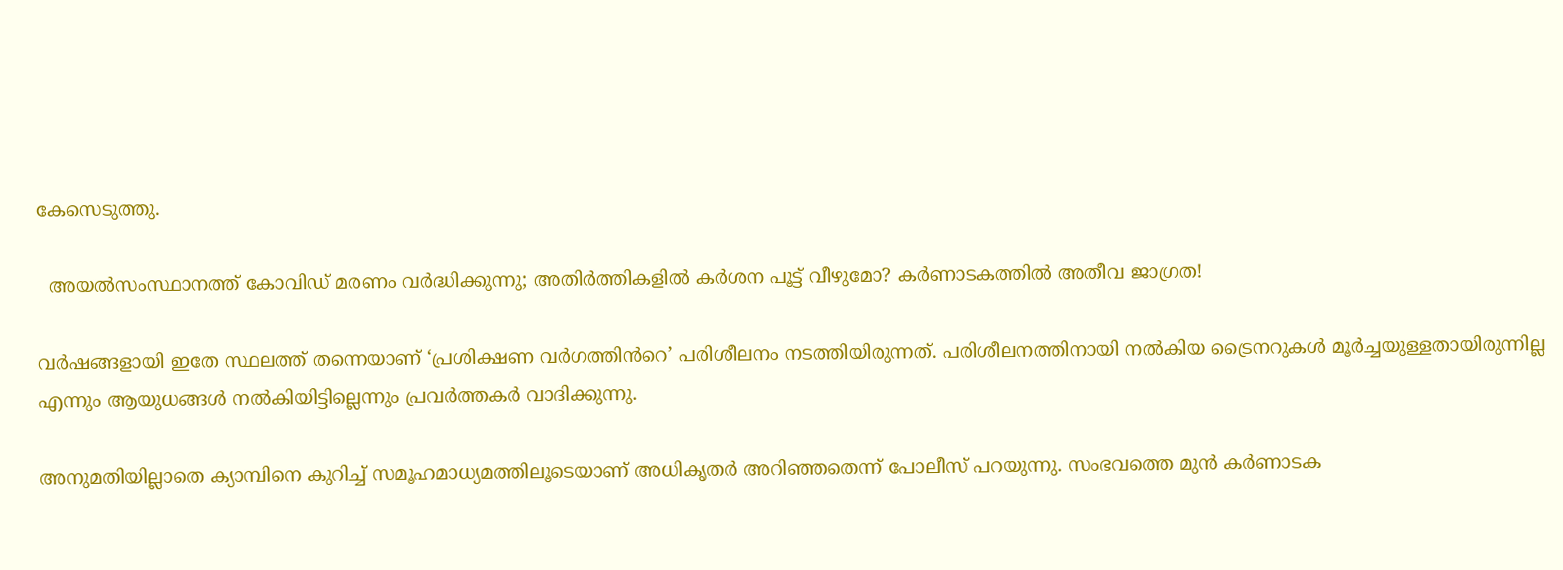കേസെടുത്തു.

  അയൽസംസ്ഥാനത്ത് കോവിഡ് മരണം വർദ്ധിക്കുന്നു; അതിർത്തികളിൽ കർശന പൂട്ട് വീഴുമോ? കർണാടകത്തിൽ അതീവ ജാഗ്രത!

വർഷങ്ങളായി ഇതേ സ്ഥലത്ത് തന്നെയാണ് ‘പ്രശിക്ഷണ വർഗത്തിൻറെ’ പരിശീലനം നടത്തിയിരുന്നത്. പരിശീലനത്തിനായി നൽകിയ ട്രൈനറുകൾ മൂർച്ചയുള്ളതായിരുന്നില്ല എന്നും ആയുധങ്ങൾ നൽകിയിട്ടില്ലെന്നും പ്രവർത്തകർ വാദിക്കുന്നു.

അനുമതിയില്ലാതെ ക്യാമ്പിനെ കുറിച്ച് സമൂഹമാധ്യമത്തിലൂടെയാണ് അധികൃതർ അറിഞ്ഞതെന്ന് പോലീസ് പറയുന്നു. സംഭവത്തെ മുൻ കർണാടക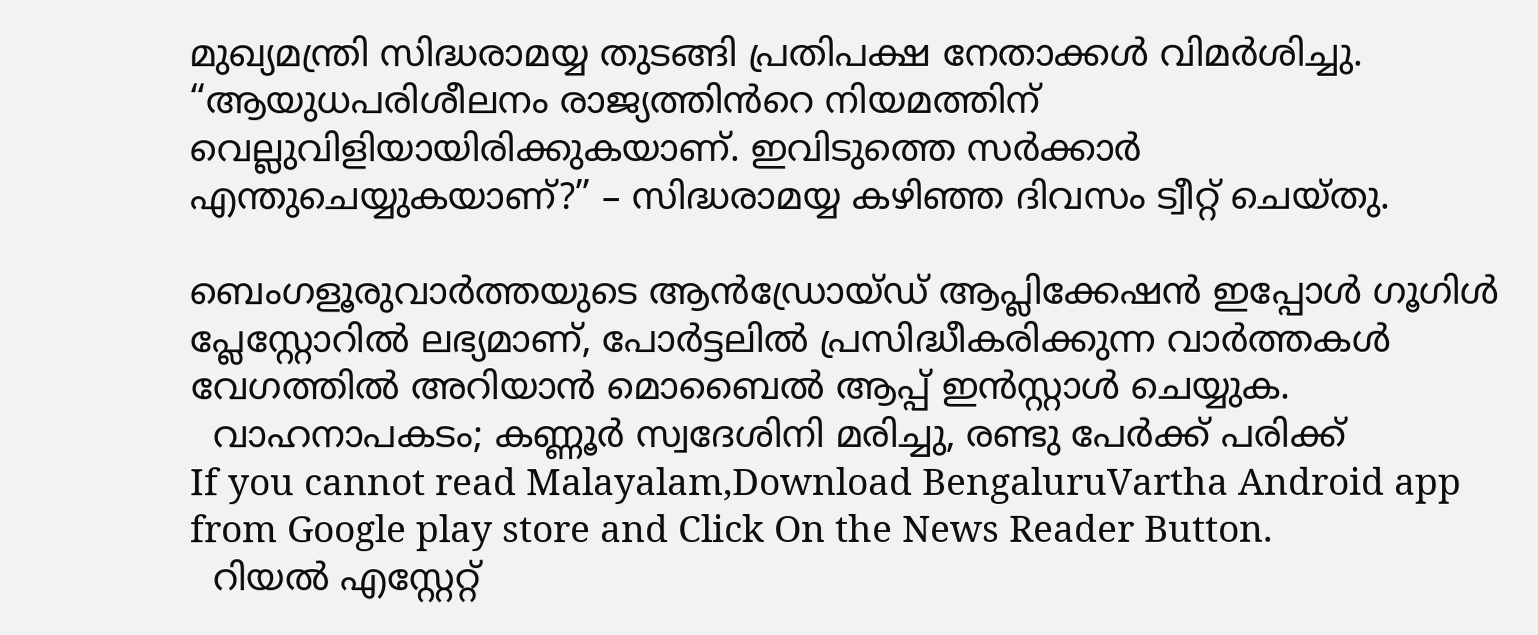മുഖ്യമന്ത്രി സിദ്ധരാമയ്യ തുടങ്ങി പ്രതിപക്ഷ നേതാക്കൾ വിമർശിച്ചു. “ആയുധപരിശീലനം രാജ്യത്തിൻറെ നിയമത്തിന് വെല്ലുവിളിയായിരിക്കുകയാണ്. ഇവിടുത്തെ സർക്കാർ എന്തുചെയ്യുകയാണ്?” – സിദ്ധരാമയ്യ കഴിഞ്ഞ ദിവസം ട്വീറ്റ് ചെയ്തു.

ബെംഗളൂരുവാർത്തയുടെ ആൻഡ്രോയ്ഡ് ആപ്ലിക്കേഷൻ ഇപ്പോൾ ഗൂഗിൾ പ്ലേസ്റ്റോറിൽ ലഭ്യമാണ്, പോർട്ടലിൽ പ്രസിദ്ധീകരിക്കുന്ന വാർത്തകൾ വേഗത്തിൽ അറിയാൻ മൊബൈൽ ആപ്പ് ഇൻസ്റ്റാൾ ചെയ്യുക.
  വാഹനാപകടം; കണ്ണൂര്‍ സ്വദേശിനി മരിച്ചു, രണ്ടു പേര്‍ക്ക് പരിക്ക്
If you cannot read Malayalam,Download BengaluruVartha Android app from Google play store and Click On the News Reader Button.
  റിയൽ എസ്റ്റേറ്റ്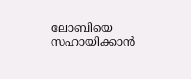ലോബിയെ സഹായിക്കാൻ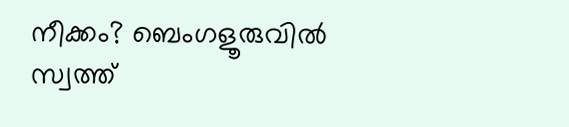നീക്കം? ബെംഗളൂരുവിൽ സ്വത്ത്‌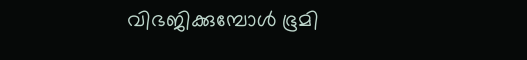വിഭജിക്കുമ്പോൾ ഭൂമി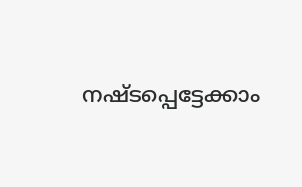നഷ്ടപ്പെട്ടേക്കാം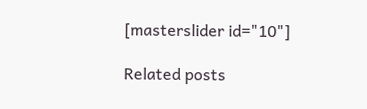[masterslider id="10"]

Related posts